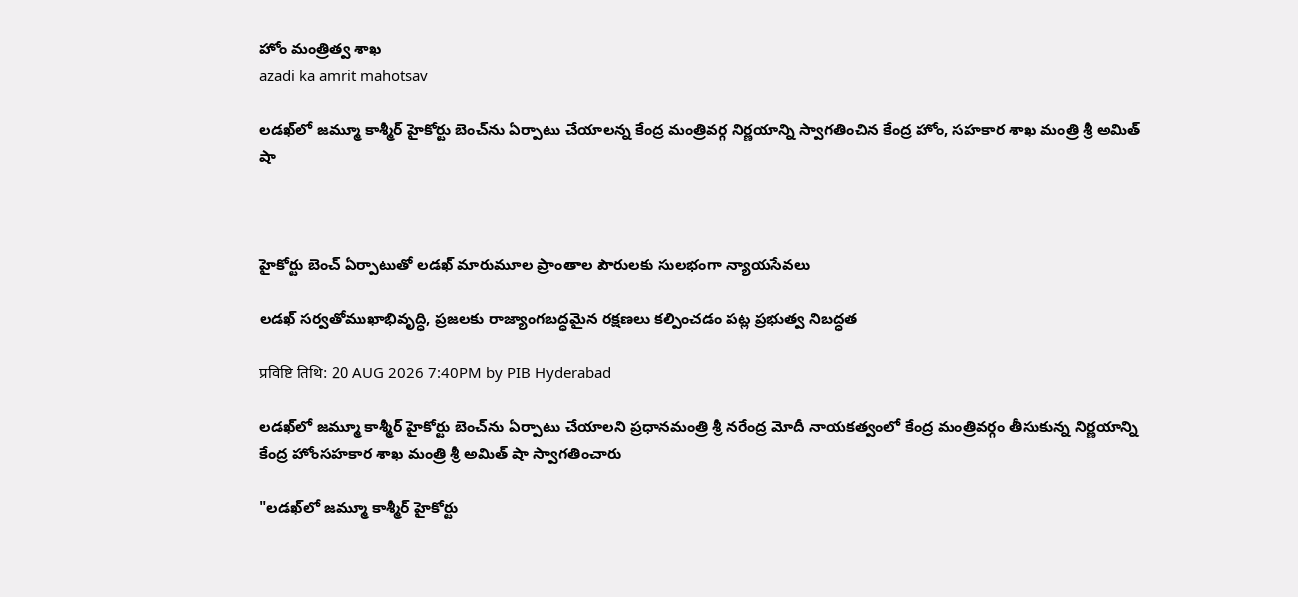హోం మంత్రిత్వ శాఖ
azadi ka amrit mahotsav

లడఖ్‌లో జమ్మూ కాశ్మీర్ హైకోర్టు బెంచ్‌ను ఏర్పాటు చేయాలన్న కేంద్ర మంత్రివర్గ నిర్ణయాన్ని స్వాగతించిన కేంద్ర హోం, సహకార శాఖ మంత్రి శ్రీ అమిత్ షా



హైకోర్టు బెంచ్ ఏర్పాటుతో లడఖ్‌ మారుమూల ప్రాంతాల పౌరులకు సులభంగా న్యాయసేవలు

లడఖ్ సర్వతోముఖాభివృద్ధి, ప్రజలకు రాజ్యాంగబద్ధమైన రక్షణలు కల్పించడం పట్ల ప్రభుత్వ నిబద్ధత

प्रविष्टि तिथि: 20 AUG 2026 7:40PM by PIB Hyderabad

లడఖ్‌లో జమ్మూ కాశ్మీర్ హైకోర్టు బెంచ్‌ను ఏర్పాటు చేయాలని ప్రధానమంత్రి శ్రీ నరేంద్ర మోదీ నాయకత్వంలో కేంద్ర మంత్రివర్గం తీసుకున్న నిర్ణయాన్ని కేంద్ర హోంసహకార శాఖ మంత్రి శ్రీ అమిత్ షా స్వాగతించారు

"లడఖ్‌లో జమ్మూ కాశ్మీర్ హైకోర్టు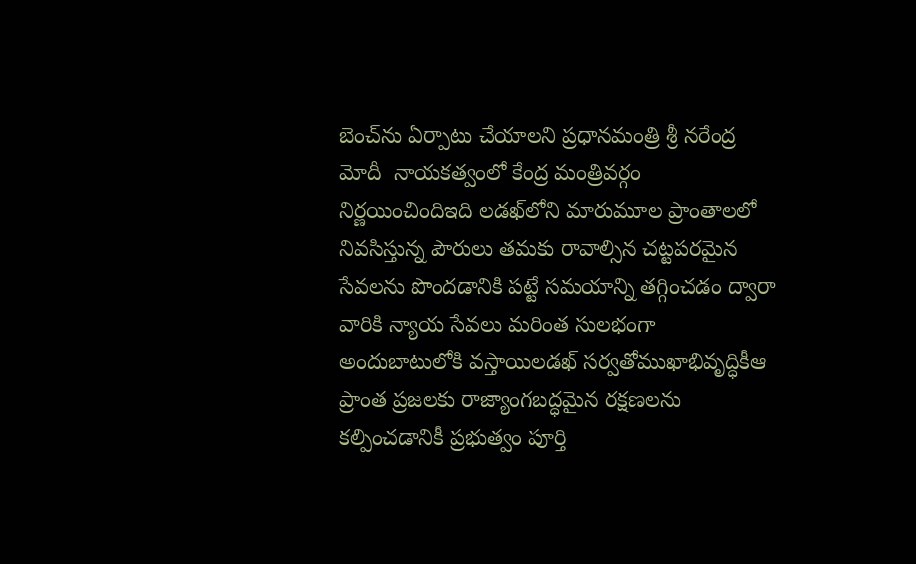బెంచ్‌ను ఏర్పాటు చేయాలని ప్రధానమంత్రి శ్రీ నరేంద్ర మోదీ  నాయకత్వంలో కేంద్ర మంత్రివర్గం నిర్ణయించిందిఇది లడఖ్‌లోని మారుమూల ప్రాంతాలలో నివసిస్తున్న పౌరులు తమకు రావాల్సిన చట్టపరమైన సేవలను పొందడానికి పట్టే సమయాన్ని తగ్గించడం ద్వారా వారికి న్యాయ సేవలు మరింత సులభంగా అందుబాటులోకి వస్తాయిలడఖ్ సర్వతోముఖాభివృద్ధికీఆ ప్రాంత ప్రజలకు రాజ్యాంగబద్ధమైన రక్షణలను కల్పించడానికీ ప్రభుత్వం పూర్తి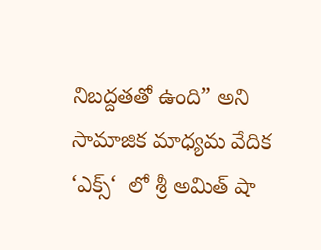నిబద్దతతో ఉంది” అని సామాజిక మాధ్యమ వేదిక ‘ఎక్స్‘  లో శ్రీ అమిత్ షా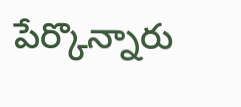పేర్కొన్నారు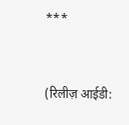***


(रिलीज़ आईडी: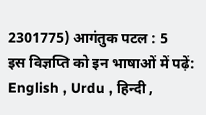2301775) आगंतुक पटल : 5
इस विज्ञप्ति को इन भाषाओं में पढ़ें: English , Urdu , हिन्दी ,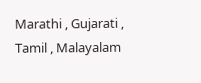Marathi , Gujarati , Tamil , Malayalam